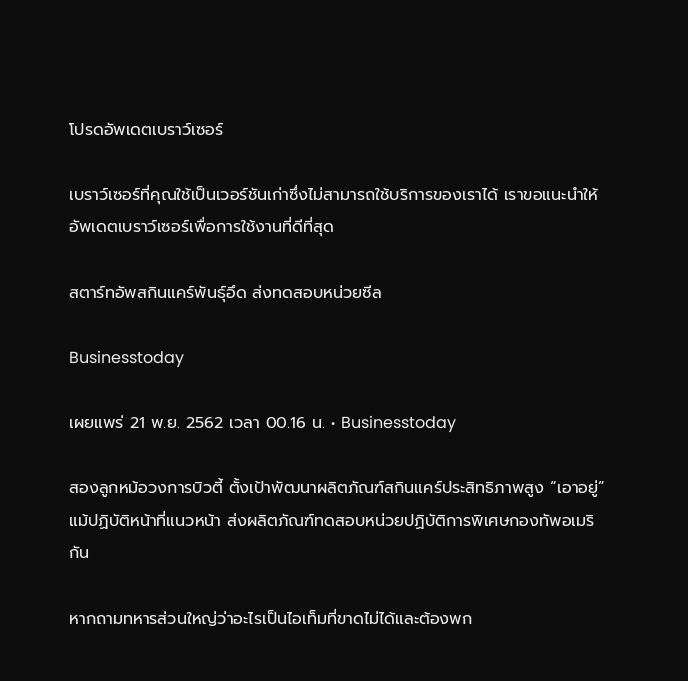โปรดอัพเดตเบราว์เซอร์

เบราว์เซอร์ที่คุณใช้เป็นเวอร์ชันเก่าซึ่งไม่สามารถใช้บริการของเราได้ เราขอแนะนำให้อัพเดตเบราว์เซอร์เพื่อการใช้งานที่ดีที่สุด

สตาร์ทอัพสกินแคร์พันธุ์อึด ส่งทดสอบหน่วยซีล

Businesstoday

เผยแพร่ 21 พ.ย. 2562 เวลา 00.16 น. • Businesstoday

สองลูกหม้อวงการบิวตี้ ตั้งเป้าพัฒนาผลิตภัณฑ์สกินแคร์ประสิทธิภาพสูง “เอาอยู่”แม้ปฏิบัติหน้าที่แนวหน้า ส่งผลิตภัณฑ์ทดสอบหน่วยปฏิบัติการพิเศษกองทัพอเมริกัน

หากถามทหารส่วนใหญ่ว่าอะไรเป็นไอเท็มที่ขาดไม่ได้และต้องพก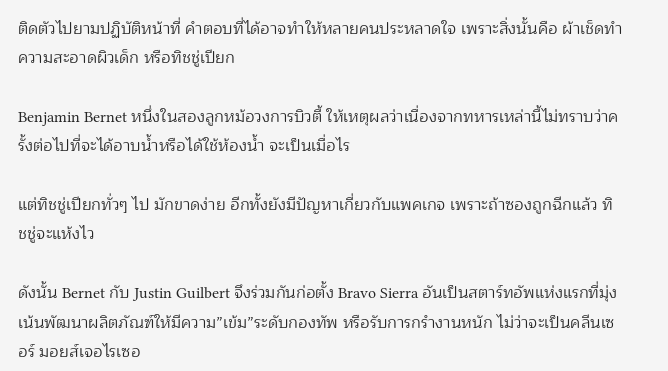ติดตัวไปยามปฏิบัติหน้าที่ คำตอบที่ได้อาจทำให้หลายคนประหลาดใจ เพราะสิ่งนั้นคือ ผ้าเช็ดทำความสะอาดผิวเด็ก หรือทิชชู่เปียก

Benjamin Bernet หนึ่งในสองลูกหม้อวงการบิวตี้ ให้เหตุผลว่าเนื่องจากทหารเหล่านี้ไม่ทราบว่าครั้งต่อไปที่จะได้อาบน้ำหรือได้ใช้ห้องน้ำ จะเป็นเมื่อไร

แต่ทิชชู่เปียกทั่วๆ ไป มักขาดง่าย อีกทั้งยังมีปัญหาเกี่ยวกับแพคเกจ เพราะถ้าซองถูกฉีกแล้ว ทิชชู่จะแห้งไว

ดังนั้น Bernet กับ Justin Guilbert จึงร่วมกันก่อตั้ง Bravo Sierra อันเป็นสตาร์ทอัพแห่งแรกที่มุ่งเน้นพัฒนาผลิตภัณฑ์ให้มีความ”เข้ม”ระดับกองทัพ หรือรับการกรำงานหนัก ไม่ว่าจะเป็นคลีนเซอร์ มอยส์เจอไรเซอ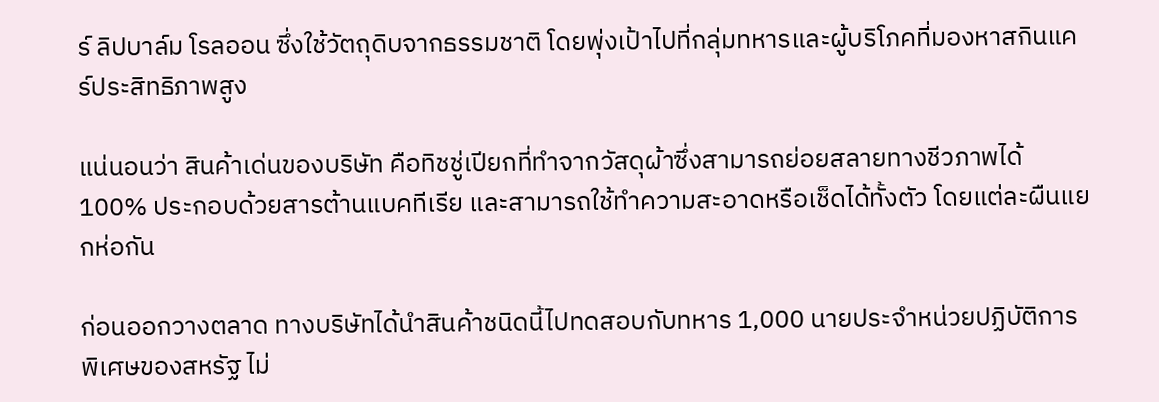ร์ ลิปบาล์ม โรลออน ซึ่งใช้วัตถุดิบจากธรรมชาติ โดยพุ่งเป้าไปที่กลุ่มทหารและผู้บริโภคที่มองหาสกินแคร์ประสิทธิภาพสูง

แน่นอนว่า สินค้าเด่นของบริษัท คือทิชชู่เปียกที่ทำจากวัสดุผ้าซึ่งสามารถย่อยสลายทางชีวภาพได้ 100% ประกอบด้วยสารต้านแบคทีเรีย และสามารถใช้ทำความสะอาดหรือเช็ดได้ทั้งตัว โดยแต่ละผืนแยกห่อกัน

ก่อนออกวางตลาด ทางบริษัทได้นำสินค้าชนิดนี้ไปทดสอบกับทหาร 1,000 นายประจำหน่วยปฏิบัติการพิเศษของสหรัฐ ไม่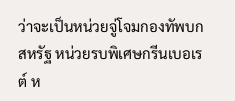ว่าจะเป็นหน่วยจู่โจมกองทัพบกสหรัฐ หน่วยรบพิเศษกรีนเบอเรต์ ห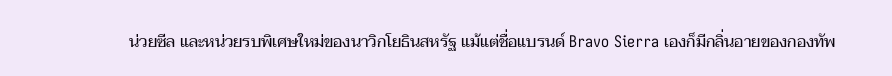น่วยซีล และหน่วยรบพิเศษใหม่ของนาวิกโยธินสหรัฐ แม้แต่ชื่อแบรนด์ Bravo Sierra เองก็มีกลิ่นอายของกองทัพ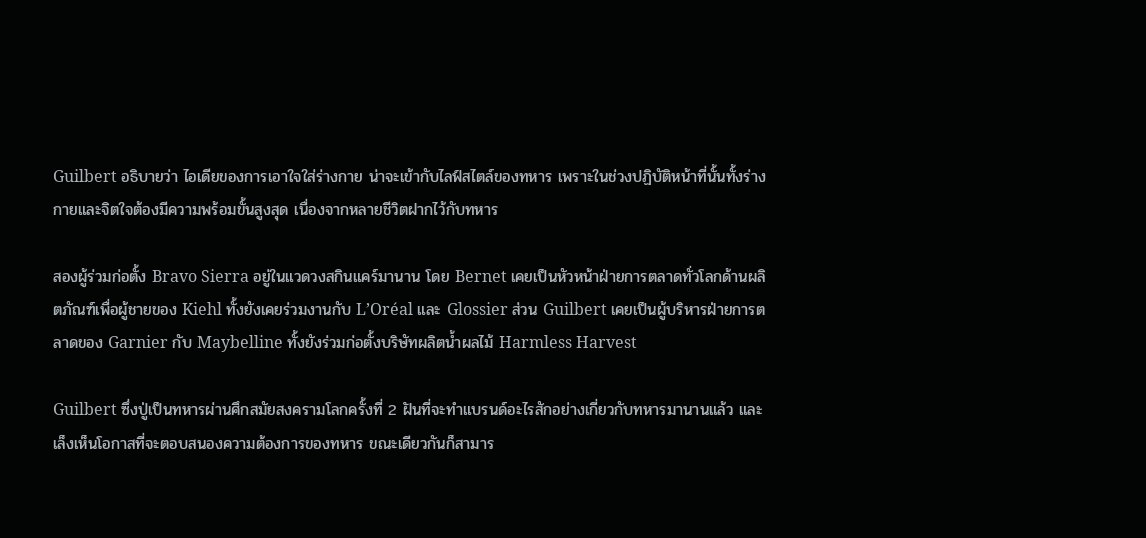Guilbert อธิบายว่า ไอเดียของการเอาใจใส่ร่างกาย น่าจะเข้ากับไลฟ์สไตล์ของทหาร เพราะในช่วงปฏิบัติหน้าที่นั้นทั้งร่างกายและจิตใจต้องมีความพร้อมขั้นสูงสุด เนื่องจากหลายชีวิตฝากไว้กับทหาร

สองผู้ร่วมก่อตั้ง Bravo Sierra อยู่ในแวดวงสกินแคร์มานาน โดย Bernet เคยเป็นหัวหน้าฝ่ายการตลาดทั่วโลกด้านผลิตภัณฑ์เพื่อผู้ชายของ Kiehl ทั้งยังเคยร่วมงานกับ L’Oréal และ Glossier ส่วน Guilbert เคยเป็นผู้บริหารฝ่ายการตลาดของ Garnier กับ Maybelline ทั้งยังร่วมก่อตั้งบริษัทผลิตน้ำผลไม้ Harmless Harvest

Guilbert ซึ่งปู่เป็นทหารผ่านศึกสมัยสงครามโลกครั้งที่ 2 ฝันที่จะทำแบรนด์อะไรสักอย่างเกี่ยวกับทหารมานานแล้ว และเล็งเห็นโอกาสที่จะตอบสนองความต้องการของทหาร ขณะเดียวกันก็สามาร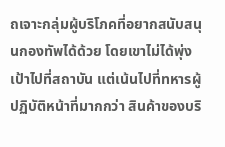ถเจาะกลุ่มผู้บริโภคที่อยากสนับสนุนกองทัพได้ด้วย โดยเขาไม่ได้พุ่งเป้าไปที่สถาบัน แต่เน้นไปที่ทหารผู้ปฏิบัติหน้าที่มากกว่า สินค้าของบริ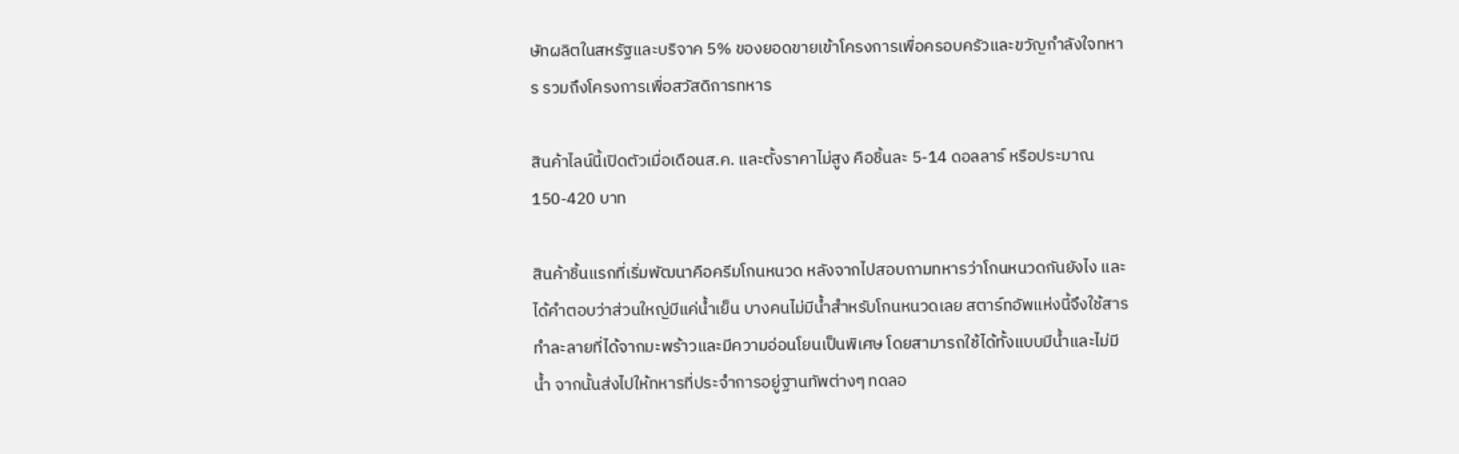ษัทผลิตในสหรัฐและบริจาค 5% ของยอดขายเข้าโครงการเพื่อครอบครัวและขวัญกำลังใจทหาร รวมถึงโครงการเพื่อสวัสดิการทหาร

สินค้าไลน์นี้เปิดตัวเมื่อเดือนส.ค. และตั้งราคาไม่สูง คือชิ้นละ 5-14 ดอลลาร์ หรือประมาณ 150-420 บาท

สินค้าชิ้นแรกที่เริ่มพัฒนาคือครีมโกนหนวด หลังจากไปสอบถามทหารว่าโกนหนวดกันยังไง และได้คำตอบว่าส่วนใหญ่มีแค่น้ำเย็น บางคนไม่มีน้ำสำหรับโกนหนวดเลย สตาร์ทอัพแห่งนี้จึงใช้สารทำละลายที่ได้จากมะพร้าวและมีความอ่อนโยนเป็นพิเศษ โดยสามารถใช้ได้ทั้งแบบมีน้ำและไม่มีน้ำ จากนั้นส่งไปให้ทหารที่ประจำการอยู่ฐานทัพต่างๆ ทดลอ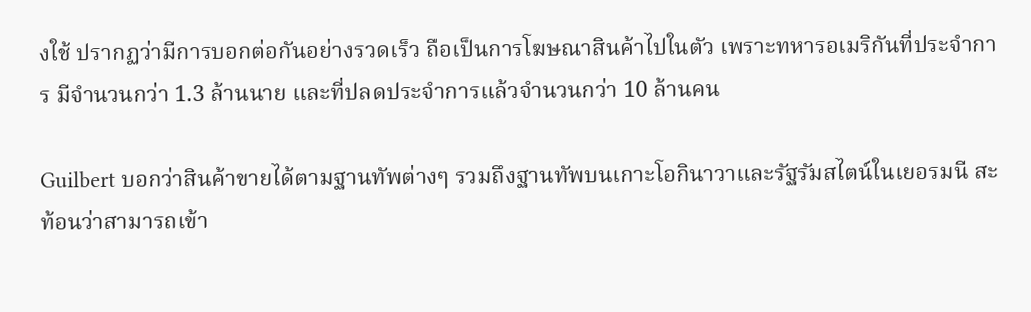งใช้ ปรากฏว่ามีการบอกต่อกันอย่างรวดเร็ว ถือเป็นการโฆษณาสินค้าไปในตัว เพราะทหารอเมริกันที่ประจำการ มีจำนวนกว่า 1.3 ล้านนาย และที่ปลดประจำการแล้วจำนวนกว่า 10 ล้านคน

Guilbert บอกว่าสินค้าขายได้ตามฐานทัพต่างๆ รวมถึงฐานทัพบนเกาะโอกินาวาและรัฐรัมสไตน์ในเยอรมนี สะท้อนว่าสามารถเข้า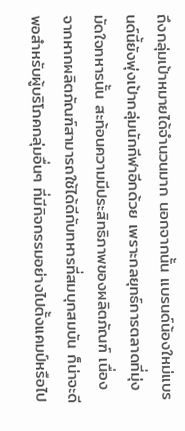ถึงกลุ่มเป้าหมายได้จำนวนมาก นอกจากนั้น แบรนด์น้องใหม่แบรนด์นี้ยังพุ่งเป้ากลุ่มนักกีฬาอีกด้วย เพราะกลยุทธ์การตลาดที่มุ่งมัดใจทหารนั้น สะท้อนความมีประสิทธิภาพของผลิตภัณฑ์ เนื่องจากหากผลิตภัณฑ์สามารถใช้ได้ดีกับทหารที่สมบุกสมบัน ก็น่าจะดีพอสำหรับผู้บริโภคกลุ่มอื่นๆ ที่มีกิจกรรมอย่างไปตั้งแคมป์หรือไป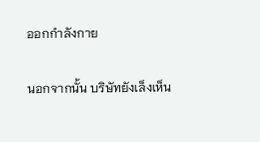ออกกำลังกาย

นอกจากนั้น บริษัทยังเล็งเห็น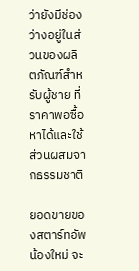ว่ายังมีช่องว่างอยู่ในส่วนของผลิตภัณฑ์สำหรับผู้ชาย ที่ราคาพอซื้อหาได้และใช้ส่วนผสมจากธรรมชาติ

ยอดขายของสตาร์ทอัพน้องใหม่ จะ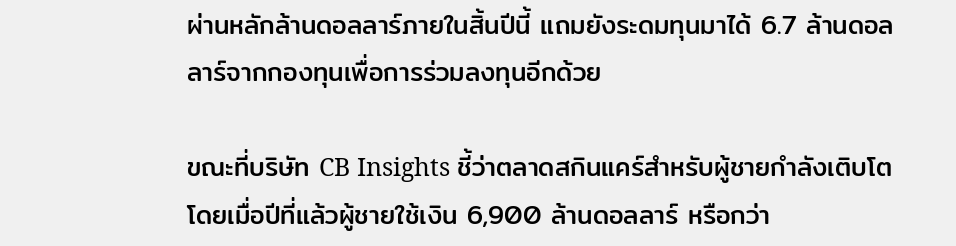ผ่านหลักล้านดอลลาร์ภายในสิ้นปีนี้ แถมยังระดมทุนมาได้ 6.7 ล้านดอลลาร์จากกองทุนเพื่อการร่วมลงทุนอีกด้วย

ขณะที่บริษัท CB Insights ชี้ว่าตลาดสกินแคร์สำหรับผู้ชายกำลังเติบโต โดยเมื่อปีที่แล้วผู้ชายใช้เงิน 6,900 ล้านดอลลาร์ หรือกว่า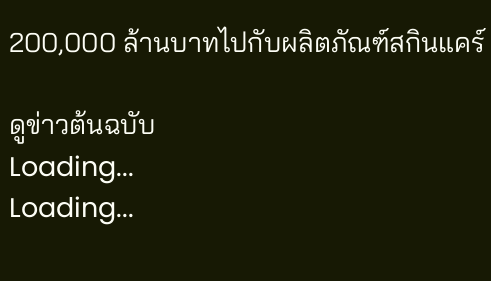200,000 ล้านบาทไปกับผลิตภัณฑ์สกินแคร์

ดูข่าวต้นฉบับ
Loading...
Loading...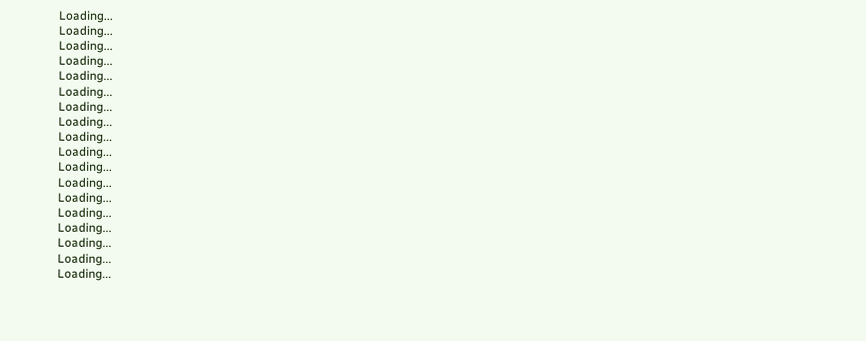Loading...
Loading...
Loading...
Loading...
Loading...
Loading...
Loading...
Loading...
Loading...
Loading...
Loading...
Loading...
Loading...
Loading...
Loading...
Loading...
Loading...
Loading...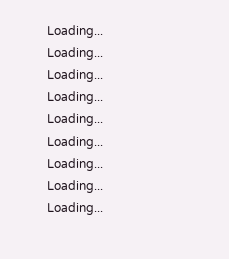Loading...
Loading...
Loading...
Loading...
Loading...
Loading...
Loading...
Loading...
Loading...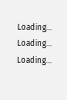Loading...
Loading...
Loading...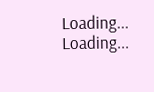Loading...
Loading...